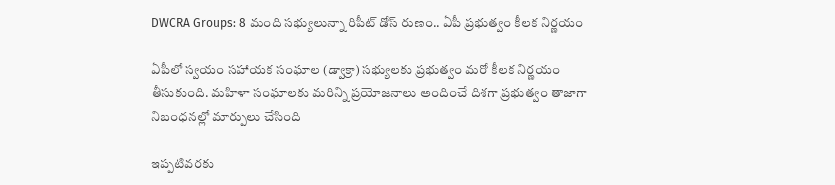DWCRA Groups: 8 మంది సభ్యులున్నా రిపీట్ డోస్ రుణం.. ఏపీ ప్రభుత్వం కీలక నిర్ణయం

ఏపీలో స్వయం సహాయక సంఘాల (డ్వాక్రా) సభ్యులకు ప్రభుత్వం మరో కీలక నిర్ణయం తీసుకుంది. మహిళా సంఘాలకు మరిన్ని ప్రయోజనాలు అందించే దిశగా ప్రభుత్వం తాజాగా నిబంధనల్లో మార్పులు చేసింది

ఇప్పటివరకు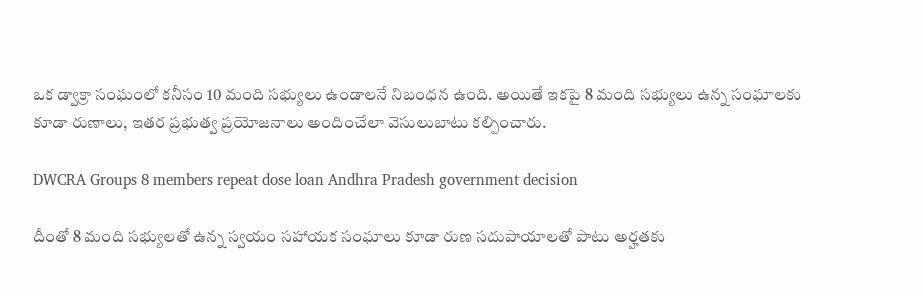ఒక డ్వాక్రా సంఘంలో కనీసం 10 మంది సభ్యులు ఉండాలనే నిబంధన ఉంది. అయితే ఇకపై 8 మంది సభ్యులు ఉన్న సంఘాలకు కూడా రుణాలు, ఇతర ప్రభుత్వ ప్రయోజనాలు అందించేలా వెసులుబాటు కల్పించారు.

DWCRA Groups 8 members repeat dose loan Andhra Pradesh government decision

దీంతో 8 మంది సభ్యులతో ఉన్న స్వయం సహాయక సంఘాలు కూడా రుణ సదుపాయాలతో పాటు అర్హతకు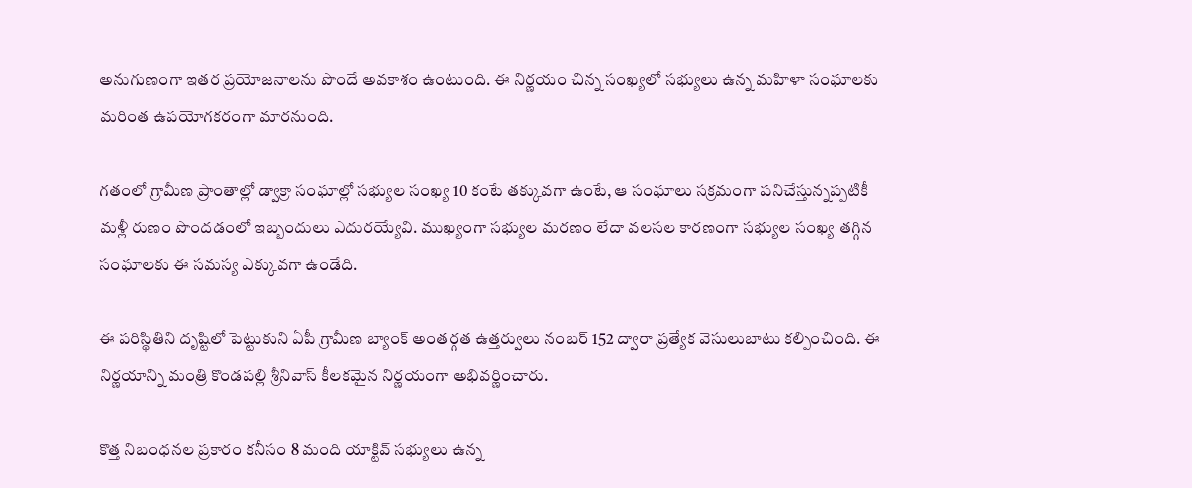అనుగుణంగా ఇతర ప్రయోజనాలను పొందే అవకాశం ఉంటుంది. ఈ నిర్ణయం చిన్న సంఖ్యలో సభ్యులు ఉన్న మహిళా సంఘాలకు మరింత ఉపయోగకరంగా మారనుంది.

గతంలో గ్రామీణ ప్రాంతాల్లో డ్వాక్రా సంఘాల్లో సభ్యుల సంఖ్య 10 కంటే తక్కువగా ఉంటే, ఆ సంఘాలు సక్రమంగా పనిచేస్తున్నప్పటికీ మళ్లీ రుణం పొందడంలో ఇబ్బందులు ఎదురయ్యేవి. ముఖ్యంగా సభ్యుల మరణం లేదా వలసల కారణంగా సభ్యుల సంఖ్య తగ్గిన సంఘాలకు ఈ సమస్య ఎక్కువగా ఉండేది.

ఈ పరిస్థితిని దృష్టిలో పెట్టుకుని ఏపీ గ్రామీణ బ్యాంక్ అంతర్గత ఉత్తర్వులు నంబర్ 152 ద్వారా ప్రత్యేక వెసులుబాటు కల్పించింది. ఈ నిర్ణయాన్ని మంత్రి కొండపల్లి శ్రీనివాస్ కీలకమైన నిర్ణయంగా అభివర్ణించారు.

కొత్త నిబంధనల ప్రకారం కనీసం 8 మంది యాక్టివ్ సభ్యులు ఉన్న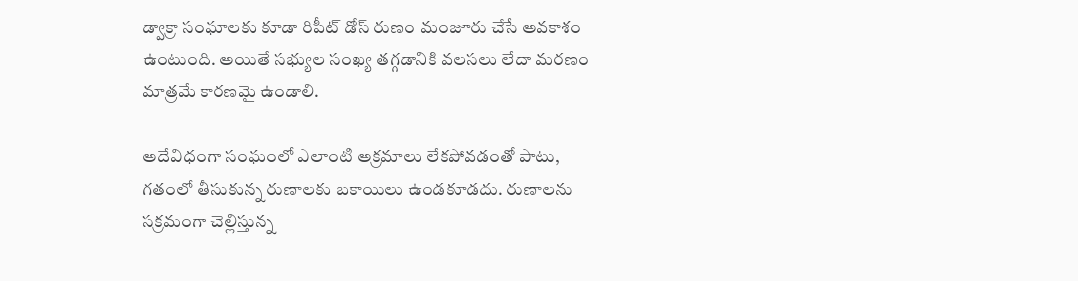డ్వాక్రా సంఘాలకు కూడా రిపీట్ డోస్ రుణం మంజూరు చేసే అవకాశం ఉంటుంది. అయితే సభ్యుల సంఖ్య తగ్గడానికి వలసలు లేదా మరణం మాత్రమే కారణమై ఉండాలి.

అదేవిధంగా సంఘంలో ఎలాంటి అక్రమాలు లేకపోవడంతో పాటు, గతంలో తీసుకున్న రుణాలకు బకాయిలు ఉండకూడదు. రుణాలను సక్రమంగా చెల్లిస్తున్న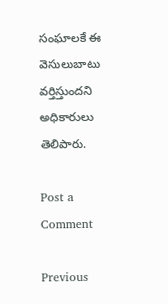సంఘాలకే ఈ వెసులుబాటు వర్తిస్తుందని అధికారులు తెలిపారు.

Post a Comment

Previous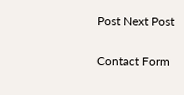Post Next Post

Contact Form